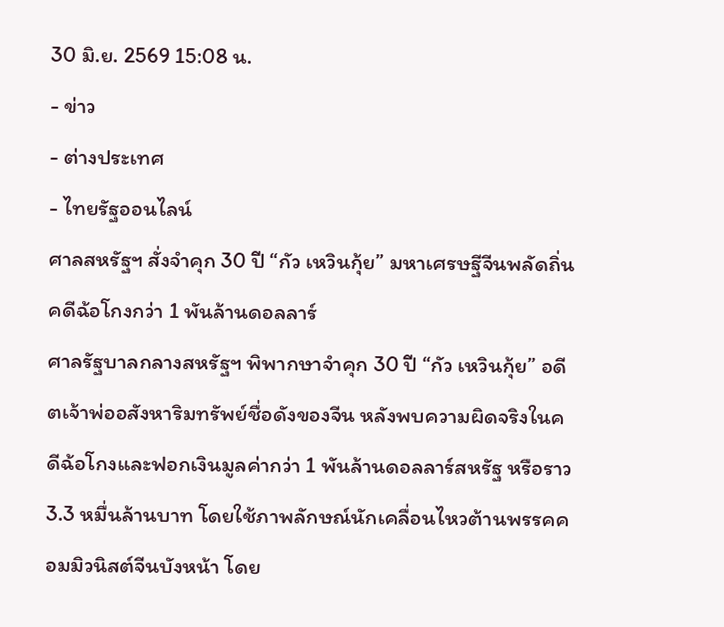30 มิ.ย. 2569 15:08 น.
- ข่าว
- ต่างประเทศ
- ไทยรัฐออนไลน์
ศาลสหรัฐฯ สั่งจำคุก 30 ปี “กัว เหวินกุ้ย” มหาเศรษฐีจีนพลัดถิ่น คดีฉ้อโกงกว่า 1 พันล้านดอลลาร์
ศาลรัฐบาลกลางสหรัฐฯ พิพากษาจำคุก 30 ปี “กัว เหวินกุ้ย” อดีตเจ้าพ่ออสังหาริมทรัพย์ชื่อดังของจีน หลังพบความผิดจริงในคดีฉ้อโกงและฟอกเงินมูลค่ากว่า 1 พันล้านดอลลาร์สหรัฐ หรือราว 3.3 หมื่นล้านบาท โดยใช้ภาพลักษณ์นักเคลื่อนไหวต้านพรรคคอมมิวนิสต์จีนบังหน้า โดย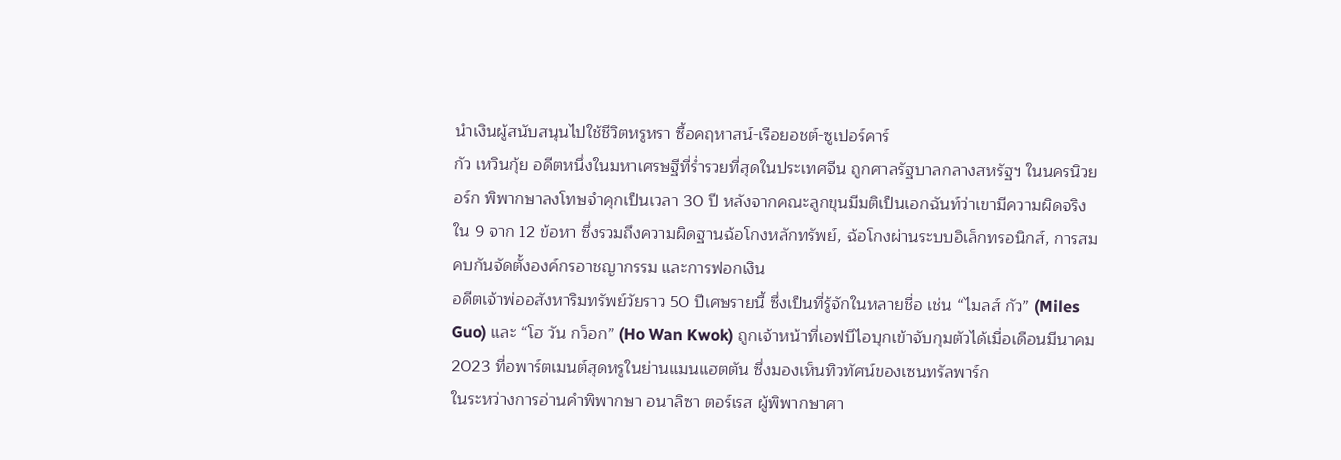นำเงินผู้สนับสนุนไปใช้ชีวิตหรูหรา ซื้อคฤหาสน์-เรือยอชต์-ซูเปอร์คาร์
กัว เหวินกุ้ย อดีตหนึ่งในมหาเศรษฐีที่ร่ำรวยที่สุดในประเทศจีน ถูกศาลรัฐบาลกลางสหรัฐฯ ในนครนิวยอร์ก พิพากษาลงโทษจำคุกเป็นเวลา 30 ปี หลังจากคณะลูกขุนมีมติเป็นเอกฉันท์ว่าเขามีความผิดจริงใน 9 จาก 12 ข้อหา ซึ่งรวมถึงความผิดฐานฉ้อโกงหลักทรัพย์, ฉ้อโกงผ่านระบบอิเล็กทรอนิกส์, การสมคบกันจัดตั้งองค์กรอาชญากรรม และการฟอกเงิน
อดีตเจ้าพ่ออสังหาริมทรัพย์วัยราว 50 ปีเศษรายนี้ ซึ่งเป็นที่รู้จักในหลายชื่อ เช่น “ไมลส์ กัว” (Miles Guo) และ “โฮ วัน กว็อก” (Ho Wan Kwok) ถูกเจ้าหน้าที่เอฟบีไอบุกเข้าจับกุมตัวได้เมื่อเดือนมีนาคม 2023 ที่อพาร์ตเมนต์สุดหรูในย่านแมนแฮตตัน ซึ่งมองเห็นทิวทัศน์ของเซนทรัลพาร์ก
ในระหว่างการอ่านคำพิพากษา อนาลิซา ตอร์เรส ผู้พิพากษาศา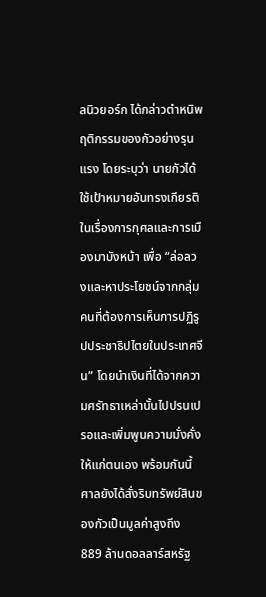ลนิวยอร์ก ได้กล่าวตำหนิพฤติกรรมของกัวอย่างรุนแรง โดยระบุว่า นายกัวได้ใช้เป้าหมายอันทรงเกียรติในเรื่องการกุศลและการเมืองมาบังหน้า เพื่อ “ล่อลวงและหาประโยชน์จากกลุ่มคนที่ต้องการเห็นการปฏิรูปประชาธิปไตยในประเทศจีน” โดยนำเงินที่ได้จากความศรัทธาเหล่านั้นไปปรนเปรอและเพิ่มพูนความมั่งคั่งให้แก่ตนเอง พร้อมกันนี้ ศาลยังได้สั่งริบทรัพย์สินของกัวเป็นมูลค่าสูงถึง 889 ล้านดอลลาร์สหรัฐ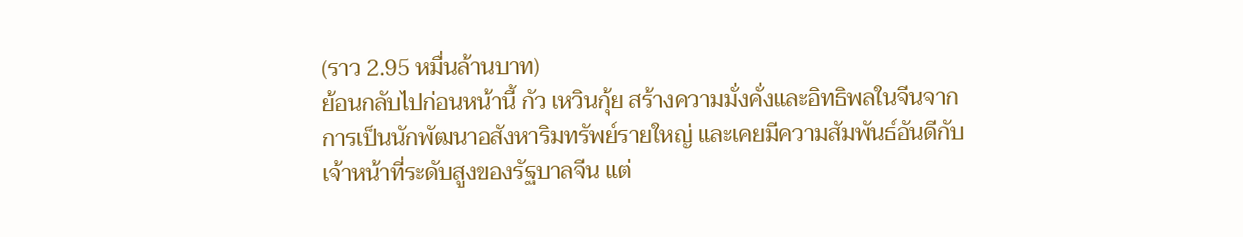(ราว 2.95 หมื่นล้านบาท)
ย้อนกลับไปก่อนหน้านี้ กัว เหวินกุ้ย สร้างความมั่งคั่งและอิทธิพลในจีนจากการเป็นนักพัฒนาอสังหาริมทรัพย์รายใหญ่ และเคยมีความสัมพันธ์อันดีกับเจ้าหน้าที่ระดับสูงของรัฐบาลจีน แต่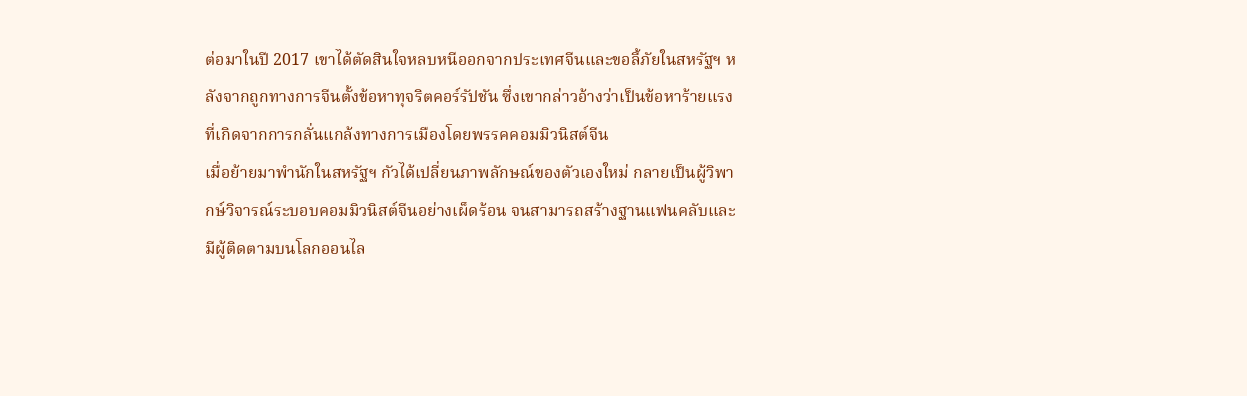ต่อมาในปี 2017 เขาได้ตัดสินใจหลบหนีออกจากประเทศจีนและขอลี้ภัยในสหรัฐฯ หลังจากถูกทางการจีนตั้งข้อหาทุจริตคอร์รัปชัน ซึ่งเขากล่าวอ้างว่าเป็นข้อหาร้ายแรงที่เกิดจากการกลั่นแกล้งทางการเมืองโดยพรรคคอมมิวนิสต์จีน
เมื่อย้ายมาพำนักในสหรัฐฯ กัวได้เปลี่ยนภาพลักษณ์ของตัวเองใหม่ กลายเป็นผู้วิพากษ์วิจารณ์ระบอบคอมมิวนิสต์จีนอย่างเผ็ดร้อน จนสามารถสร้างฐานแฟนคลับและมีผู้ติดตามบนโลกออนไล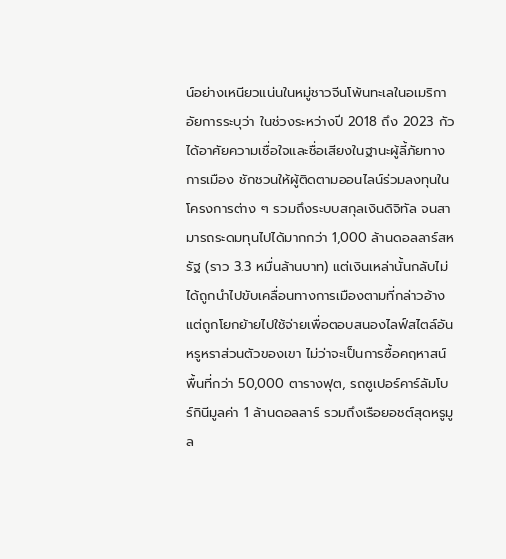น์อย่างเหนียวแน่นในหมู่ชาวจีนโพ้นทะเลในอเมริกา
อัยการระบุว่า ในช่วงระหว่างปี 2018 ถึง 2023 กัวได้อาศัยความเชื่อใจและชื่อเสียงในฐานะผู้ลี้ภัยทางการเมือง ชักชวนให้ผู้ติดตามออนไลน์ร่วมลงทุนในโครงการต่าง ๆ รวมถึงระบบสกุลเงินดิจิทัล จนสามารถระดมทุนไปได้มากกว่า 1,000 ล้านดอลลาร์สหรัฐ (ราว 3.3 หมื่นล้านบาท) แต่เงินเหล่านั้นกลับไม่ได้ถูกนำไปขับเคลื่อนทางการเมืองตามที่กล่าวอ้าง แต่ถูกโยกย้ายไปใช้จ่ายเพื่อตอบสนองไลฟ์สไตล์อันหรูหราส่วนตัวของเขา ไม่ว่าจะเป็นการซื้อคฤหาสน์พื้นที่กว่า 50,000 ตารางฟุต, รถซูเปอร์คาร์ลัมโบร์กินีมูลค่า 1 ล้านดอลลาร์ รวมถึงเรือยอชต์สุดหรูมูล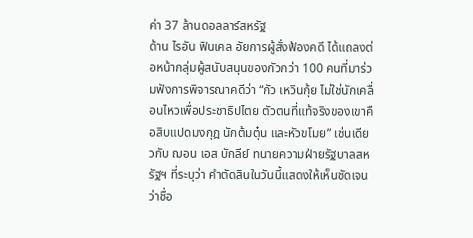ค่า 37 ล้านดอลลาร์สหรัฐ
ด้าน ไรอัน ฟินเคล อัยการผู้สั่งฟ้องคดี ได้แถลงต่อหน้ากลุ่มผู้สนับสนุนของกัวกว่า 100 คนที่มาร่วมฟังการพิจารณาคดีว่า “กัว เหวินกุ้ย ไม่ใช่นักเคลื่อนไหวเพื่อประชาธิปไตย ตัวตนที่แท้จริงของเขาคือสิบแปดมงกุฎ นักต้มตุ๋น และหัวขโมย” เช่นเดียวกับ ฌอน เอส บักลีย์ ทนายความฝ่ายรัฐบาลสหรัฐฯ ที่ระบุว่า คำตัดสินในวันนี้แสดงให้เห็นชัดเจนว่าชื่อ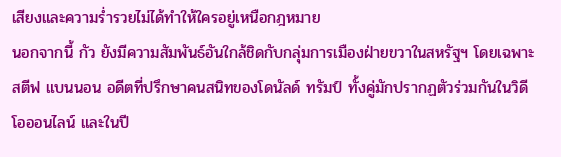เสียงและความร่ำรวยไม่ได้ทำให้ใครอยู่เหนือกฎหมาย
นอกจากนี้ กัว ยังมีความสัมพันธ์อันใกล้ชิดกับกลุ่มการเมืองฝ่ายขวาในสหรัฐฯ โดยเฉพาะ สตีฟ แบนนอน อดีตที่ปรึกษาคนสนิทของโดนัลด์ ทรัมป์ ทั้งคู่มักปรากฏตัวร่วมกันในวิดีโอออนไลน์ และในปี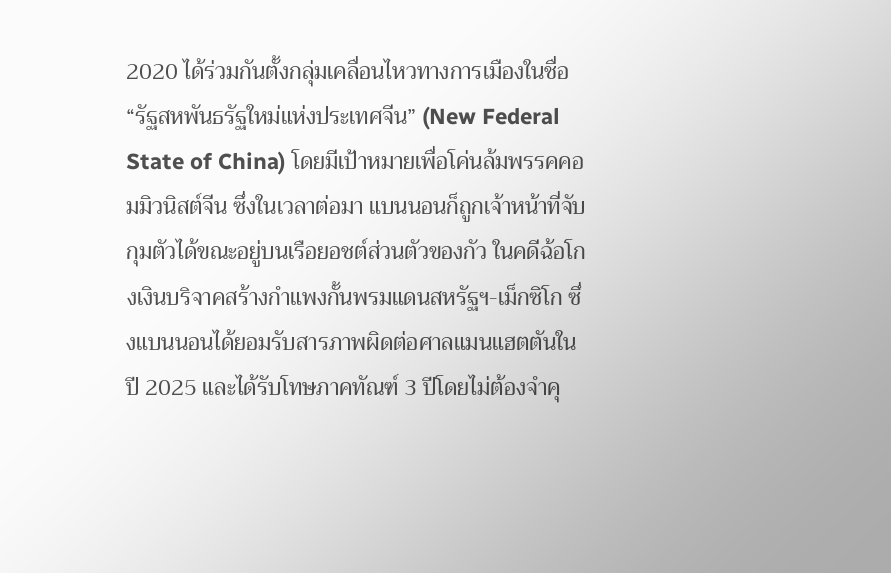2020 ได้ร่วมกันตั้งกลุ่มเคลื่อนไหวทางการเมืองในชื่อ “รัฐสหพันธรัฐใหม่แห่งประเทศจีน” (New Federal State of China) โดยมีเป้าหมายเพื่อโค่นล้มพรรคคอมมิวนิสต์จีน ซึ่งในเวลาต่อมา แบนนอนก็ถูกเจ้าหน้าที่จับกุมตัวได้ขณะอยู่บนเรือยอชต์ส่วนตัวของกัว ในคดีฉ้อโกงเงินบริจาคสร้างกำแพงกั้นพรมแดนสหรัฐฯ-เม็กซิโก ซึ่งแบนนอนได้ยอมรับสารภาพผิดต่อศาลแมนแฮตตันในปี 2025 และได้รับโทษภาคทัณฑ์ 3 ปีโดยไม่ต้องจำคุ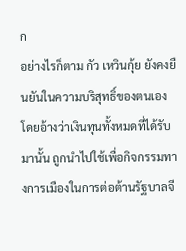ก
อย่างไรก็ตาม กัว เหวินกุ้ย ยังคงยืนยันในความบริสุทธิ์ของตนเอง โดยอ้างว่าเงินทุนทั้งหมดที่ได้รับมานั้น ถูกนำไปใช้เพื่อกิจกรรมทางการเมืองในการต่อต้านรัฐบาลจี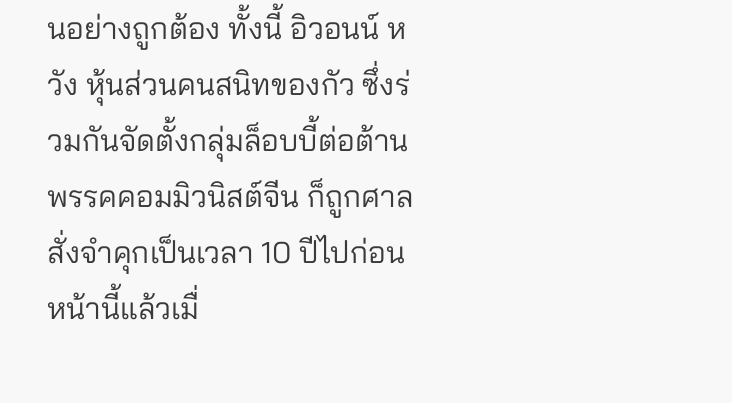นอย่างถูกต้อง ทั้งนี้ อิวอนน์ หวัง หุ้นส่วนคนสนิทของกัว ซึ่งร่วมกันจัดตั้งกลุ่มล็อบบี้ต่อต้านพรรคคอมมิวนิสต์จีน ก็ถูกศาลสั่งจำคุกเป็นเวลา 10 ปีไปก่อนหน้านี้แล้วเมื่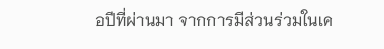อปีที่ผ่านมา จากการมีส่วนร่วมในเค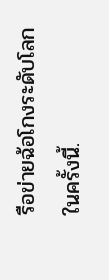รือข่ายฉ้อโกงระดับโลกในครั้งนี้.